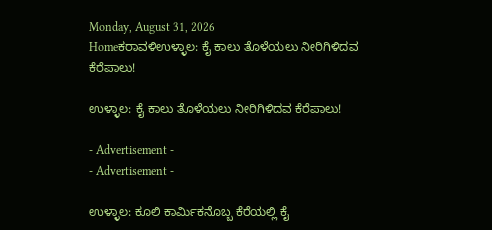Monday, August 31, 2026
Homeಕರಾವಳಿಉಳ್ಳಾಲ: ಕೈ ಕಾಲು ತೊಳೆಯಲು ನೀರಿಗಿಳಿದವ ಕೆರೆಪಾಲು!

ಉಳ್ಳಾಲ: ಕೈ ಕಾಲು ತೊಳೆಯಲು ನೀರಿಗಿಳಿದವ ಕೆರೆಪಾಲು!

- Advertisement -
- Advertisement -

ಉಳ್ಳಾಲ: ಕೂಲಿ ಕಾರ್ಮಿಕನೊಬ್ಬ ಕೆರೆಯಲ್ಲಿ ಕೈ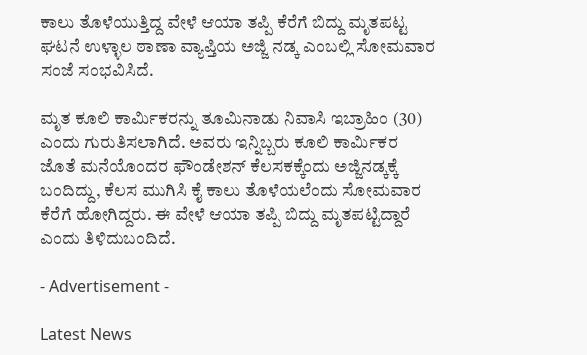ಕಾಲು ತೊಳೆಯುತ್ತಿದ್ದ ವೇಳೆ ಆಯಾ ತಪ್ಪಿ ಕೆರೆಗೆ ಬಿದ್ದು ಮೃತಪಟ್ಟ ಘಟನೆ ಉಳ್ಳಾಲ ಠಾಣಾ ವ್ಯಾಪ್ತಿಯ ಅಜ್ಜಿ ನಡ್ಕ ಎಂಬಲ್ಲಿ ಸೋಮವಾರ ಸಂಜೆ ಸಂಭವಿಸಿದೆ.

ಮೃತ ಕೂಲಿ ಕಾರ್ಮಿಕರನ್ನು ತೂಮಿನಾಡು ನಿವಾಸಿ ಇಬ್ರಾಹಿಂ (30) ಎಂದು ಗುರುತಿಸಲಾಗಿದೆ. ಅವರು ಇನ್ನಿಬ್ಬರು ಕೂಲಿ ಕಾರ್ಮಿಕರ ಜೊತೆ ಮನೆಯೊಂದರ ಫೌಂಡೇಶನ್ ಕೆಲಸಕಕ್ಕೆಂದು ಅಜ್ಜಿನಡ್ಕಕ್ಕೆ ಬಂದಿದ್ದು, ಕೆಲಸ ಮುಗಿಸಿ ಕೈ ಕಾಲು ತೊಳೆಯಲೆಂದು ಸೋಮವಾರ ಕೆರೆಗೆ ಹೋಗಿದ್ದರು. ಈ ವೇಳೆ ಆಯಾ ತಪ್ಪಿ ಬಿದ್ದು ಮೃತಪಟ್ಟಿದ್ದಾರೆ ಎಂದು ತಿಳಿದುಬಂದಿದೆ.

- Advertisement -

Latest News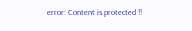error: Content is protected !!